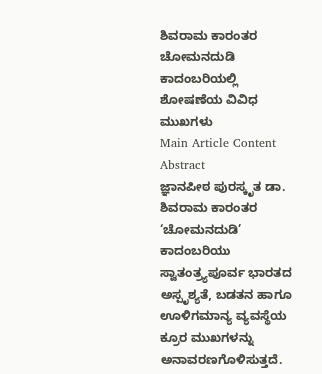ಶಿವರಾಮ ಕಾರಂತರ ಚೋಮನದುಡಿ ಕಾದಂಬರಿಯಲ್ಲಿ ಶೋಷಣೆಯ ವಿವಿಧ ಮುಖಗಳು
Main Article Content
Abstract
ಜ್ಞಾನಪೀಠ ಪುರಸ್ಕೃತ ಡಾ. ಶಿವರಾಮ ಕಾರಂತರ ‘ಚೋಮನದುಡಿ’ ಕಾದಂಬರಿಯು ಸ್ವಾತಂತ್ರ್ಯಪೂರ್ವ ಭಾರತದ ಅಸ್ಪೃಶ್ಯತೆ, ಬಡತನ ಹಾಗೂ ಊಳಿಗಮಾನ್ಯ ವ್ಯವಸ್ಥೆಯ ಕ್ರೂರ ಮುಖಗಳನ್ನು ಅನಾವರಣಗೊಳಿಸುತ್ತದೆ.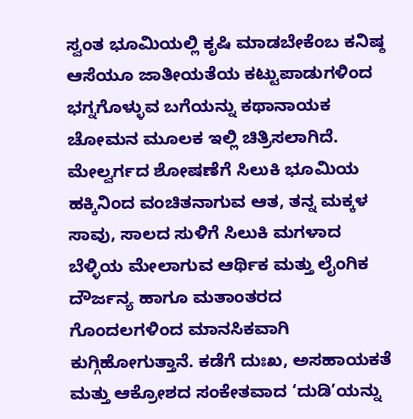ಸ್ವಂತ ಭೂಮಿಯಲ್ಲಿ ಕೃಷಿ ಮಾಡಬೇಕೆಂಬ ಕನಿಷ್ಠ ಆಸೆಯೂ ಜಾತೀಯತೆಯ ಕಟ್ಟುಪಾಡುಗಳಿಂದ ಭಗ್ನಗೊಳ್ಳುವ ಬಗೆಯನ್ನು ಕಥಾನಾಯಕ ಚೋಮನ ಮೂಲಕ ಇಲ್ಲಿ ಚಿತ್ರಿಸಲಾಗಿದೆ. ಮೇಲ್ವರ್ಗದ ಶೋಷಣೆಗೆ ಸಿಲುಕಿ ಭೂಮಿಯ ಹಕ್ಕಿನಿಂದ ವಂಚಿತನಾಗುವ ಆತ, ತನ್ನ ಮಕ್ಕಳ ಸಾವು, ಸಾಲದ ಸುಳಿಗೆ ಸಿಲುಕಿ ಮಗಳಾದ ಬೆಳ್ಳಿಯ ಮೇಲಾಗುವ ಆರ್ಥಿಕ ಮತ್ತು ಲೈಂಗಿಕ ದೌರ್ಜನ್ಯ ಹಾಗೂ ಮತಾಂತರದ ಗೊಂದಲಗಳಿಂದ ಮಾನಸಿಕವಾಗಿ ಕುಗ್ಗಿಹೋಗುತ್ತಾನೆ. ಕಡೆಗೆ ದುಃಖ, ಅಸಹಾಯಕತೆ ಮತ್ತು ಆಕ್ರೋಶದ ಸಂಕೇತವಾದ ‘ದುಡಿ’ಯನ್ನು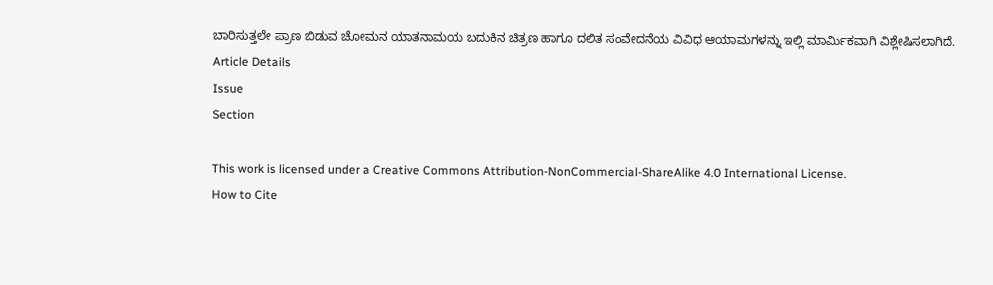ಬಾರಿಸುತ್ತಲೇ ಪ್ರಾಣ ಬಿಡುವ ಚೋಮನ ಯಾತನಾಮಯ ಬದುಕಿನ ಚಿತ್ರಣ ಹಾಗೂ ದಲಿತ ಸಂವೇದನೆಯ ವಿವಿಧ ಆಯಾಮಗಳನ್ನು ಇಲ್ಲಿ ಮಾರ್ಮಿಕವಾಗಿ ವಿಶ್ಲೇಷಿಸಲಾಗಿದೆ.
Article Details
Issue
Section

This work is licensed under a Creative Commons Attribution-NonCommercial-ShareAlike 4.0 International License.
How to Cite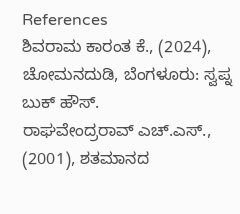References
ಶಿವರಾಮ ಕಾರಂತ ಕೆ., (2024), ಚೋಮನದುಡಿ, ಬೆಂಗಳೂರು: ಸ್ವಪ್ನ ಬುಕ್ ಹೌಸ್.
ರಾಘವೇಂದ್ರರಾವ್ ಎಚ್.ಎಸ್., (2001), ಶತಮಾನದ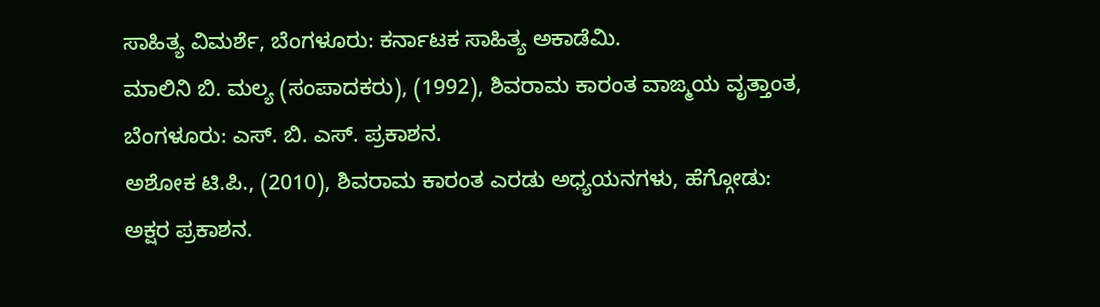ಸಾಹಿತ್ಯ ವಿಮರ್ಶೆ, ಬೆಂಗಳೂರು: ಕರ್ನಾಟಕ ಸಾಹಿತ್ಯ ಅಕಾಡೆಮಿ.
ಮಾಲಿನಿ ಬಿ. ಮಲ್ಯ (ಸಂಪಾದಕರು), (1992), ಶಿವರಾಮ ಕಾರಂತ ವಾಙ್ಮಯ ವೃತ್ತಾಂತ, ಬೆಂಗಳೂರು: ಎಸ್. ಬಿ. ಎಸ್. ಪ್ರಕಾಶನ.
ಅಶೋಕ ಟಿ.ಪಿ., (2010), ಶಿವರಾಮ ಕಾರಂತ ಎರಡು ಅಧ್ಯಯನಗಳು, ಹೆಗ್ಗೋಡು: ಅಕ್ಷರ ಪ್ರಕಾಶನ.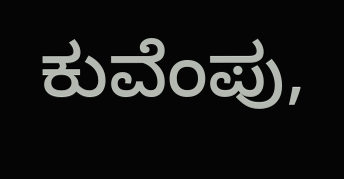ಕುವೆಂಪು,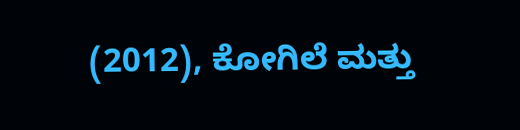(2012), ಕೋಗಿಲೆ ಮತ್ತು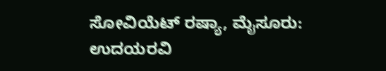ಸೋವಿಯೆಟ್ ರಷ್ಯಾ, ಮೈಸೂರು: ಉದಯರವಿ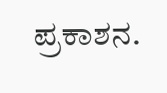ಪ್ರಕಾಶನ.